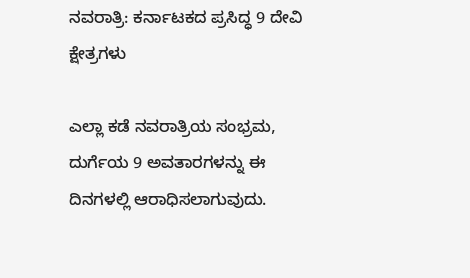ನವರಾತ್ರಿ: ಕರ್ನಾಟಕದ ಪ್ರಸಿದ್ಧ 9 ದೇವಿ ಕ್ಷೇತ್ರಗಳು

ಎಲ್ಲಾ ಕಡೆ ನವರಾತ್ರಿಯ ಸಂಭ್ರಮ, ದುರ್ಗೆಯ 9 ಅವತಾರಗಳನ್ನು ಈ ದಿನಗಳಲ್ಲಿ ಆರಾಧಿಸಲಾಗುವುದು.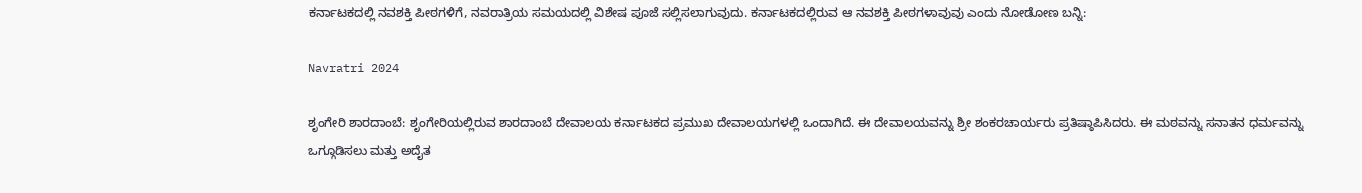ಕರ್ನಾಟಕದಲ್ಲಿ ನವಶಕ್ತಿ ಪೀಠಗಳಿಗೆ, ನವರಾತ್ರಿಯ ಸಮಯದಲ್ಲಿ ವಿಶೇಷ ಪೂಜೆ ಸಲ್ಲಿಸಲಾಗುವುದು. ಕರ್ನಾಟಕದಲ್ಲಿರುವ ಆ ನವಶಕ್ತಿ ಪೀಠಗಳಾವುವು ಎಂದು ನೋಡೋಣ ಬನ್ನಿ:

Navratri 2024

ಶೃಂಗೇರಿ ಶಾರದಾಂಬೆ: ಶೃಂಗೇರಿಯಲ್ಲಿರುವ ಶಾರದಾಂಬೆ ದೇವಾಲಯ ಕರ್ನಾಟಕದ ಪ್ರಮುಖ ದೇವಾಲಯಗಳಲ್ಲಿ ಒಂದಾಗಿದೆ. ಈ ದೇವಾಲಯವನ್ನು ಶ್ರೀ ಶಂಕರಚಾರ್ಯರು ಪ್ರತಿಷ್ಠಾಪಿಸಿದರು. ಈ ಮಠವನ್ನು ಸನಾತನ ಧರ್ಮವನ್ನು ಒಗ್ಗೂಡಿಸಲು ಮತ್ತು ಅದೈತ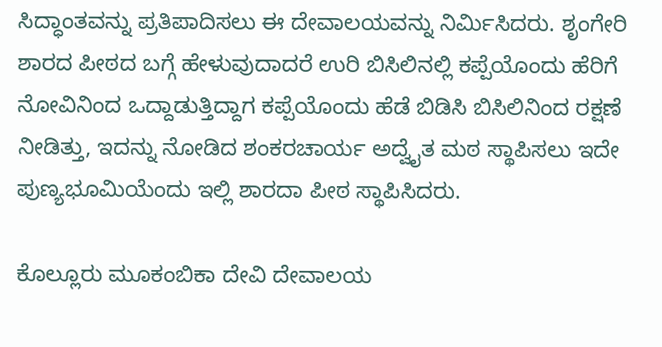ಸಿದ್ಧಾಂತವನ್ನು ಪ್ರತಿಪಾದಿಸಲು ಈ ದೇವಾಲಯವನ್ನು ನಿರ್ಮಿಸಿದರು. ಶೃಂಗೇರಿ ಶಾರದ ಪೀಠದ ಬಗ್ಗೆ ಹೇಳುವುದಾದರೆ ಉರಿ ಬಿಸಿಲಿನಲ್ಲಿ ಕಪ್ಪೆಯೊಂದು ಹೆರಿಗೆ ನೋವಿನಿಂದ ಒದ್ದಾಡುತ್ತಿದ್ದಾಗ ಕಪ್ಪೆಯೊಂದು ಹೆಡೆ ಬಿಡಿಸಿ ಬಿಸಿಲಿನಿಂದ ರಕ್ಷಣೆ ನೀಡಿತ್ತು, ಇದನ್ನು ನೋಡಿದ ಶಂಕರಚಾರ್ಯ ಅದ್ವೈತ ಮಠ ಸ್ಥಾಪಿಸಲು ಇದೇ ಪುಣ್ಯಭೂಮಿಯೆಂದು ಇಲ್ಲಿ ಶಾರದಾ ಪೀಠ ಸ್ಥಾಪಿಸಿದರು.

ಕೊಲ್ಲೂರು ಮೂಕಂಬಿಕಾ ದೇವಿ ದೇವಾಲಯ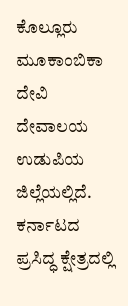ಕೊಲ್ಲೂರು ಮೂಕಾಂಬಿಕಾ ದೇವಿ ದೇವಾಲಯ ಉಡುಪಿಯ ಜಿಲ್ಲೆಯಲ್ಲಿದೆ. ಕರ್ನಾಟದ ಪ್ರಸಿದ್ಧ ಕ್ಷೇತ್ರದಲ್ಲಿ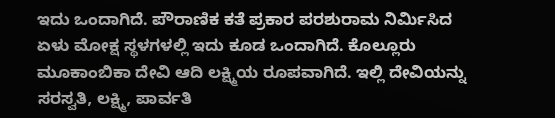ಇದು ಒಂದಾಗಿದೆ. ಪೌರಾಣಿಕ ಕತೆ ಪ್ರಕಾರ ಪರಶುರಾಮ ನಿರ್ಮಿಸಿದ ಏಳು ಮೋಕ್ಷ ಸ್ಥಳಗಳಲ್ಲಿ ಇದು ಕೂಡ ಒಂದಾಗಿದೆ. ಕೊಲ್ಲೂರು ಮೂಕಾಂಬಿಕಾ ದೇವಿ ಆದಿ ಲಕ್ಷ್ಮಿಯ ರೂಪವಾಗಿದೆ. ಇಲ್ಲಿ ದೇವಿಯನ್ನು ಸರಸ್ವತಿ, ಲಕ್ಷ್ಮಿ, ಪಾರ್ವತಿ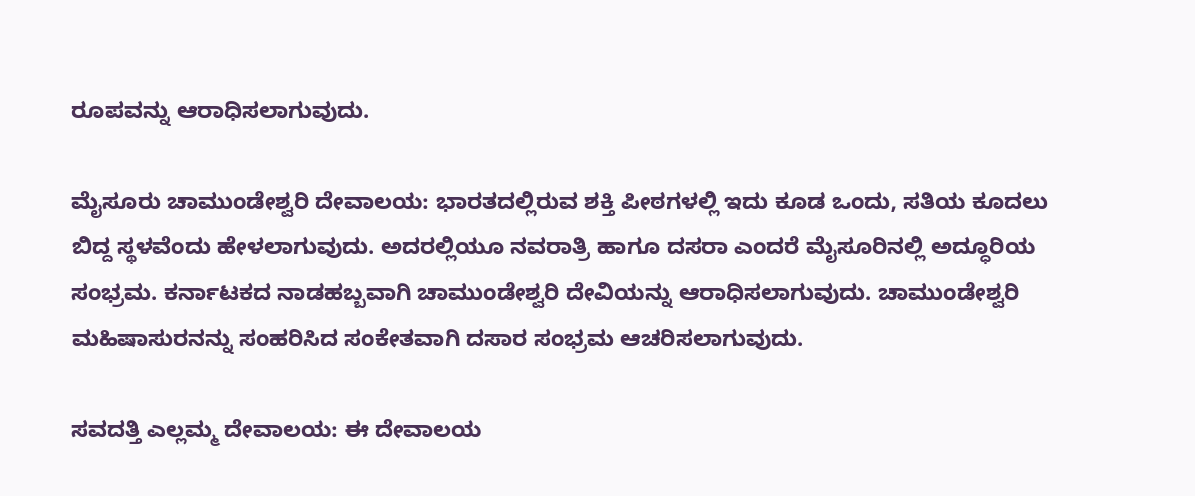ರೂಪವನ್ನು ಆರಾಧಿಸಲಾಗುವುದು.

ಮೈಸೂರು ಚಾಮುಂಡೇಶ್ವರಿ ದೇವಾಲಯ: ಭಾರತದಲ್ಲಿರುವ ಶಕ್ತಿ ಪೀಠಗಳಲ್ಲಿ ಇದು ಕೂಡ ಒಂದು, ಸತಿಯ ಕೂದಲು ಬಿದ್ದ ಸ್ಥಳವೆಂದು ಹೇಳಲಾಗುವುದು. ಅದರಲ್ಲಿಯೂ ನವರಾತ್ರಿ ಹಾಗೂ ದಸರಾ ಎಂದರೆ ಮೈಸೂರಿನಲ್ಲಿ ಅದ್ಧೂರಿಯ ಸಂಭ್ರಮ. ಕರ್ನಾಟಕದ ನಾಡಹಬ್ಬವಾಗಿ ಚಾಮುಂಡೇಶ್ವರಿ ದೇವಿಯನ್ನು ಆರಾಧಿಸಲಾಗುವುದು. ಚಾಮುಂಡೇಶ್ವರಿ ಮಹಿಷಾಸುರನನ್ನು ಸಂಹರಿಸಿದ ಸಂಕೇತವಾಗಿ ದಸಾರ ಸಂಭ್ರಮ ಆಚರಿಸಲಾಗುವುದು.

ಸವದತ್ತಿ ಎಲ್ಲಮ್ಮ ದೇವಾಲಯ: ಈ ದೇವಾಲಯ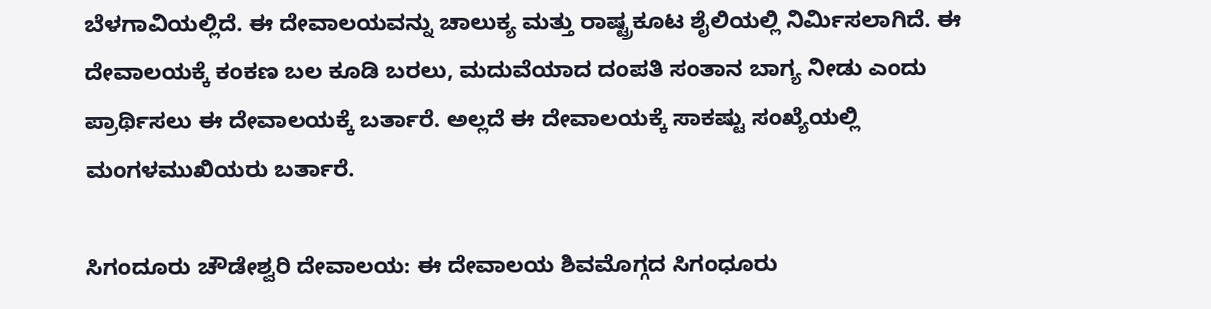ಬೆಳಗಾವಿಯಲ್ಲಿದೆ. ಈ ದೇವಾಲಯವನ್ನು ಚಾಲುಕ್ಯ ಮತ್ತು ರಾಷ್ಟ್ರಕೂಟ ಶೈಲಿಯಲ್ಲಿ ನಿರ್ಮಿಸಲಾಗಿದೆ. ಈ ದೇವಾಲಯಕ್ಕೆ ಕಂಕಣ ಬಲ ಕೂಡಿ ಬರಲು, ಮದುವೆಯಾದ ದಂಪತಿ ಸಂತಾನ ಬಾಗ್ಯ ನೀಡು ಎಂದು ಪ್ರಾರ್ಥಿಸಲು ಈ ದೇವಾಲಯಕ್ಕೆ ಬರ್ತಾರೆ. ಅಲ್ಲದೆ ಈ ದೇವಾಲಯಕ್ಕೆ ಸಾಕಷ್ಟು ಸಂಖ್ಯೆಯಲ್ಲಿ ಮಂಗಳಮುಖಿಯರು ಬರ್ತಾರೆ.

ಸಿಗಂದೂರು ಚೌಡೇಶ್ವರಿ ದೇವಾಲಯ: ಈ ದೇವಾಲಯ ಶಿವಮೊಗ್ಗದ ಸಿಗಂಧೂರು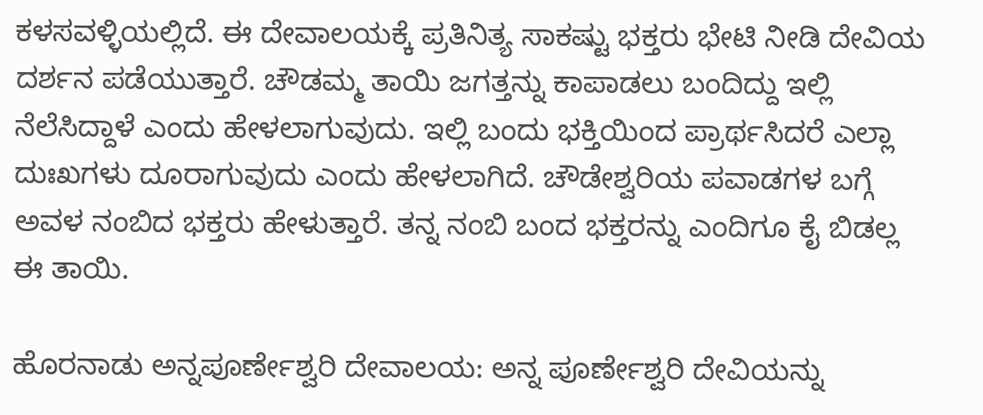ಕಳಸವಳ್ಳಿಯಲ್ಲಿದೆ. ಈ ದೇವಾಲಯಕ್ಕೆ ಪ್ರತಿನಿತ್ಯ ಸಾಕಷ್ಟು ಭಕ್ತರು ಭೇಟಿ ನೀಡಿ ದೇವಿಯ ದರ್ಶನ ಪಡೆಯುತ್ತಾರೆ. ಚೌಡಮ್ಮ ತಾಯಿ ಜಗತ್ತನ್ನು ಕಾಪಾಡಲು ಬಂದಿದ್ದು ಇಲ್ಲಿ ನೆಲೆಸಿದ್ದಾಳೆ ಎಂದು ಹೇಳಲಾಗುವುದು. ಇಲ್ಲಿ ಬಂದು ಭಕ್ತಿಯಿಂದ ಪ್ರಾರ್ಥಸಿದರೆ ಎಲ್ಲಾ ದುಃಖಗಳು ದೂರಾಗುವುದು ಎಂದು ಹೇಳಲಾಗಿದೆ. ಚೌಡೇಶ್ವರಿಯ ಪವಾಡಗಳ ಬಗ್ಗೆ ಅವಳ ನಂಬಿದ ಭಕ್ತರು ಹೇಳುತ್ತಾರೆ. ತನ್ನ ನಂಬಿ ಬಂದ ಭಕ್ತರನ್ನು ಎಂದಿಗೂ ಕೈ ಬಿಡಲ್ಲ ಈ ತಾಯಿ.

ಹೊರನಾಡು ಅನ್ನಪೂರ್ಣೇಶ್ವರಿ ದೇವಾಲಯ: ಅನ್ನ ಪೂರ್ಣೇಶ್ವರಿ ದೇವಿಯನ್ನು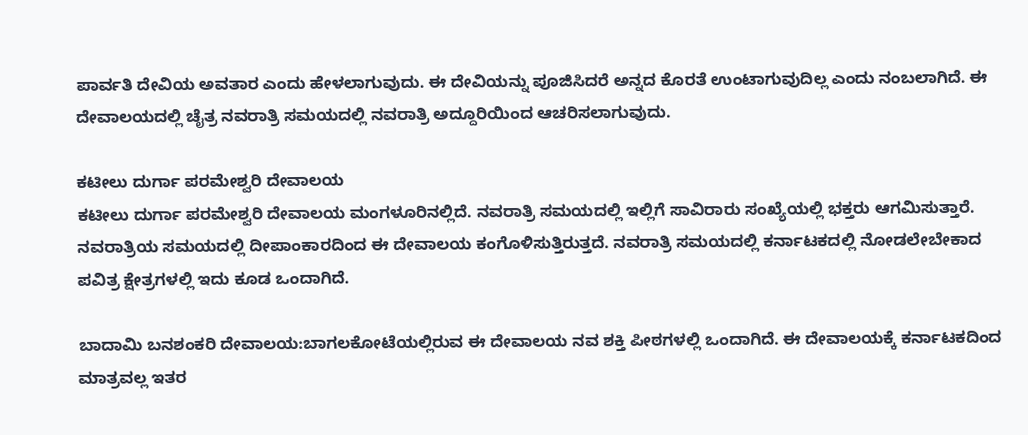ಪಾರ್ವತಿ ದೇವಿಯ ಅವತಾರ ಎಂದು ಹೇಳಲಾಗುವುದು. ಈ ದೇವಿಯನ್ನು ಪೂಜಿಸಿದರೆ ಅನ್ನದ ಕೊರತೆ ಉಂಟಾಗುವುದಿಲ್ಲ ಎಂದು ನಂಬಲಾಗಿದೆ. ಈ ದೇವಾಲಯದಲ್ಲಿ ಚೈತ್ರ ನವರಾತ್ರಿ ಸಮಯದಲ್ಲಿ ನವರಾತ್ರಿ ಅದ್ದೂರಿಯಿಂದ ಆಚರಿಸಲಾಗುವುದು.

ಕಟೀಲು ದುರ್ಗಾ ಪರಮೇಶ್ವರಿ ದೇವಾಲಯ
ಕಟೀಲು ದುರ್ಗಾ ಪರಮೇಶ್ವರಿ ದೇವಾಲಯ ಮಂಗಳೂರಿನಲ್ಲಿದೆ. ನವರಾತ್ರಿ ಸಮಯದಲ್ಲಿ ಇಲ್ಲಿಗೆ ಸಾವಿರಾರು ಸಂಖ್ಯೆಯಲ್ಲಿ ಭಕ್ತರು ಆಗಮಿಸುತ್ತಾರೆ. ನವರಾತ್ರಿಯ ಸಮಯದಲ್ಲಿ ದೀಪಾಂಕಾರದಿಂದ ಈ ದೇವಾಲಯ ಕಂಗೊಳಿಸುತ್ತಿರುತ್ತದೆ. ನವರಾತ್ರಿ ಸಮಯದಲ್ಲಿ ಕರ್ನಾಟಕದಲ್ಲಿ ನೋಡಲೇಬೇಕಾದ ಪವಿತ್ರ ಕ್ಷೇತ್ರಗಳಲ್ಲಿ ಇದು ಕೂಡ ಒಂದಾಗಿದೆ.

ಬಾದಾಮಿ ಬನಶಂಕರಿ ದೇವಾಲಯ:ಬಾಗಲಕೋಟೆಯಲ್ಲಿರುವ ಈ ದೇವಾಲಯ ನವ ಶಕ್ತಿ ಪೀಠಗಳಲ್ಲಿ ಒಂದಾಗಿದೆ. ಈ ದೇವಾಲಯಕ್ಕೆ ಕರ್ನಾಟಕದಿಂದ ಮಾತ್ರವಲ್ಲ ಇತರ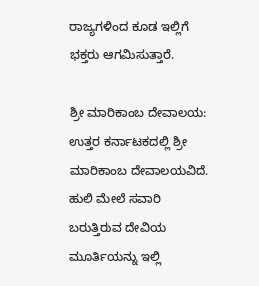ರಾಜ್ಯಗಳಿಂದ ಕೂಡ ಇಲ್ಲಿಗೆ ಭಕ್ತರು ಆಗಮಿಸುತ್ತಾರೆ.

ಶ್ರೀ ಮಾರಿಕಾಂಬ ದೇವಾಲಯ: ಉತ್ತರ ಕರ್ನಾಟಕದಲ್ಲಿ ಶ್ರೀ ಮಾರಿಕಾಂಬ ದೇವಾಲಯವಿದೆ. ಹುಲಿ ಮೇಲೆ ಸವಾರಿ ಬರುತ್ತಿರುವ ದೇವಿಯ ಮೂರ್ತಿಯನ್ನು ಇಲ್ಲಿ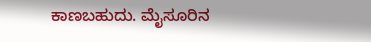ಕಾಣಬಹುದು. ಮೈಸೂರಿನ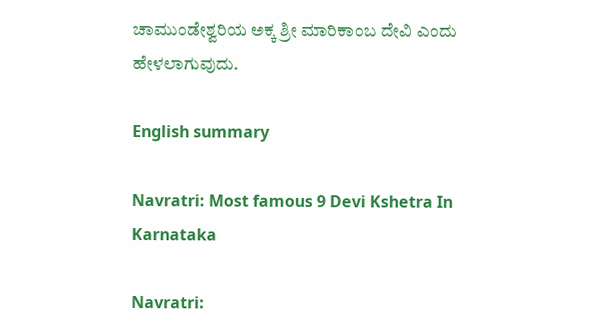ಚಾಮುಂಡೇಶ್ವರಿಯ ಅಕ್ಕ ಶ್ರೀ ಮಾರಿಕಾಂಬ ದೇವಿ ಎಂದು ಹೇಳಲಾಗುವುದು.

English summary

Navratri: Most famous 9 Devi Kshetra In Karnataka

Navratri: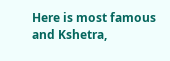Here is most famous and Kshetra,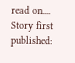read on....
Story first published: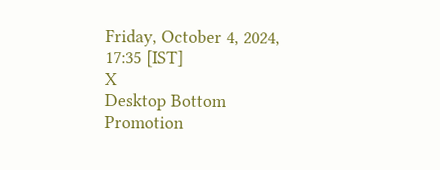Friday, October 4, 2024, 17:35 [IST]
X
Desktop Bottom Promotion